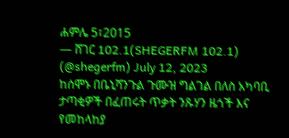ሐምሌ 5፣2015
— ሸገር 102.1(SHEGERFM 102.1) (@shegerfm) July 12, 2023
ከሰሞኑ በቤኒሻንጉል ጉሙዝ ግልገል በለስ አካባቢ ታጣቂዎች በፈጠሩት ጥቃት ንጹሃን ዜጎች እና የመከላከያ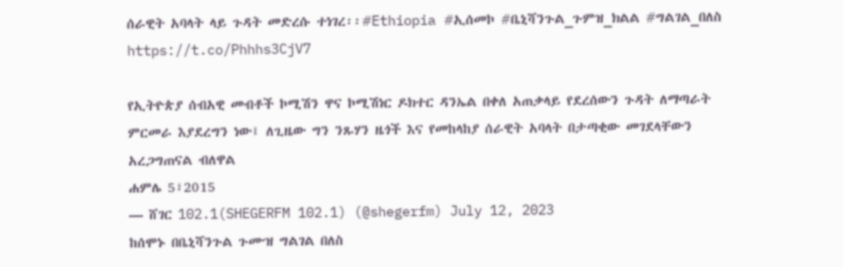ሰራዊት አባላት ላይ ጉዳት መድረሱ ተነገረ፡፡#Ethiopia #ኢሰመኮ #ቤኒሻንጉል_ጉምዝ_ክልል #ግልገል_በለስ https://t.co/Phhhs3CjV7

የኢትዮጵያ ሰብአዊ መብቶች ኮሚሽን ዋና ኮሚሽነር ዶክተር ዳንኤል በቀለ አጠቃላይ የደረሰውን ጉዳት ለማጣራት ምርመራ እያደረግን ነው፤ ለጊዜው ግን ንጹሃን ዜጎች እና የመከላከያ ሰራዊት አባላት በታጣቂው መገደላቸውን አረጋግጠናል ብለዋል
ሐምሌ 5፣2015
— ሸገር 102.1(SHEGERFM 102.1) (@shegerfm) July 12, 2023
ከሰሞኑ በቤኒሻንጉል ጉሙዝ ግልገል በለስ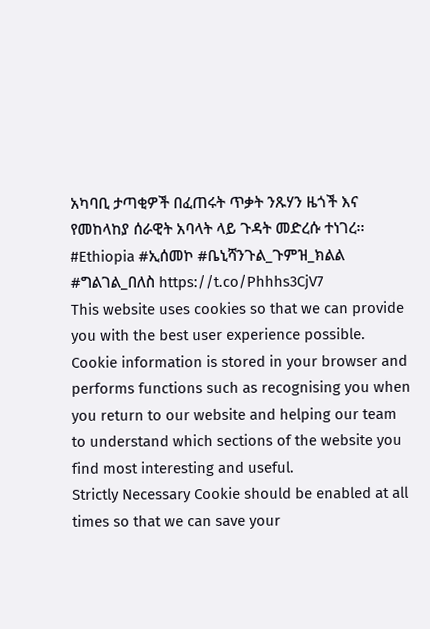አካባቢ ታጣቂዎች በፈጠሩት ጥቃት ንጹሃን ዜጎች እና የመከላከያ ሰራዊት አባላት ላይ ጉዳት መድረሱ ተነገረ፡፡#Ethiopia #ኢሰመኮ #ቤኒሻንጉል_ጉምዝ_ክልል #ግልገል_በለስ https://t.co/Phhhs3CjV7
This website uses cookies so that we can provide you with the best user experience possible. Cookie information is stored in your browser and performs functions such as recognising you when you return to our website and helping our team to understand which sections of the website you find most interesting and useful.
Strictly Necessary Cookie should be enabled at all times so that we can save your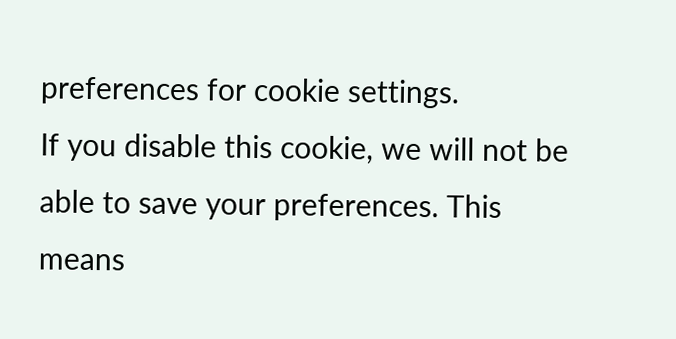preferences for cookie settings.
If you disable this cookie, we will not be able to save your preferences. This means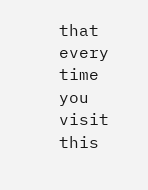that every time you visit this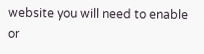website you will need to enable or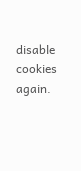disable cookies again.